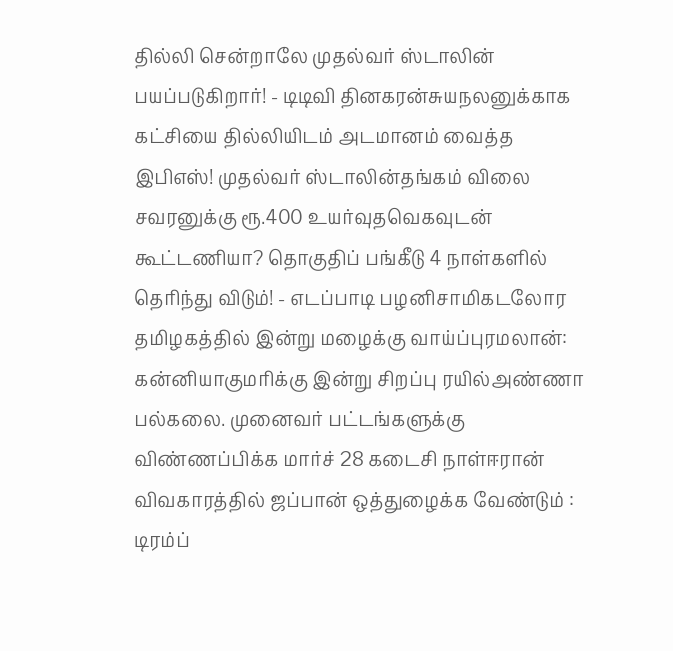தில்லி சென்றாலே முதல்வர் ஸ்டாலின் பயப்படுகிறார்! - டிடிவி தினகரன்சுயநலனுக்காக கட்சியை தில்லியிடம் அடமானம் வைத்த இபிஎஸ்! முதல்வர் ஸ்டாலின்தங்கம் விலை சவரனுக்கு ரூ.400 உயர்வுதவெகவுடன் கூட்டணியா? தொகுதிப் பங்கீடு 4 நாள்களில் தெரிந்து விடும்! - எடப்பாடி பழனிசாமிகடலோர தமிழகத்தில் இன்று மழைக்கு வாய்ப்புரமலான்: கன்னியாகுமரிக்கு இன்று சிறப்பு ரயில்அண்ணா பல்கலை. முனைவர் பட்டங்களுக்கு விண்ணப்பிக்க மார்ச் 28 கடைசி நாள்ஈரான் விவகாரத்தில் ஜப்பான் ஒத்துழைக்க வேண்டும் : டிரம்ப்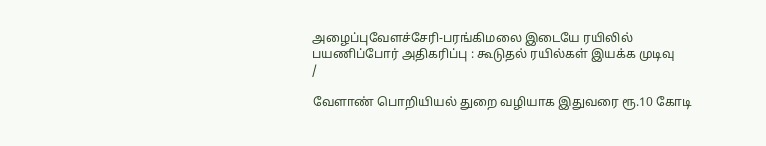அழைப்புவேளச்சேரி-பரங்கிமலை இடையே ரயிலில் பயணிப்போர் அதிகரிப்பு : கூடுதல் ரயில்கள் இயக்க முடிவு
/

வேளாண் பொறியியல் துறை வழியாக இதுவரை ரூ.10 கோடி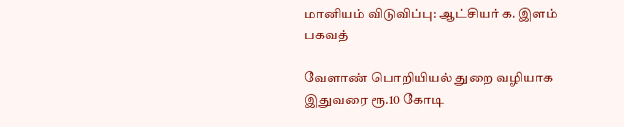மானியம் விடுவிப்பு: ஆட்சியர் க. இளம் பகவத்

வேளாண் பொறியியல் துறை வழியாக இதுவரை ரூ.10 கோடி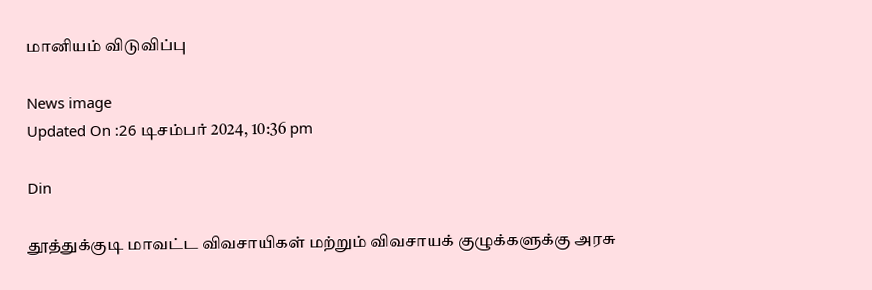மானியம் விடுவிப்பு

News image
Updated On :26 டிசம்பர் 2024, 10:36 pm

Din

தூத்துக்குடி மாவட்ட விவசாயிகள் மற்றும் விவசாயக் குழுக்களுக்கு அரசு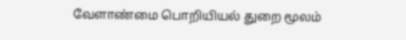வேளாண்மை பொறியியல் துறை மூலம்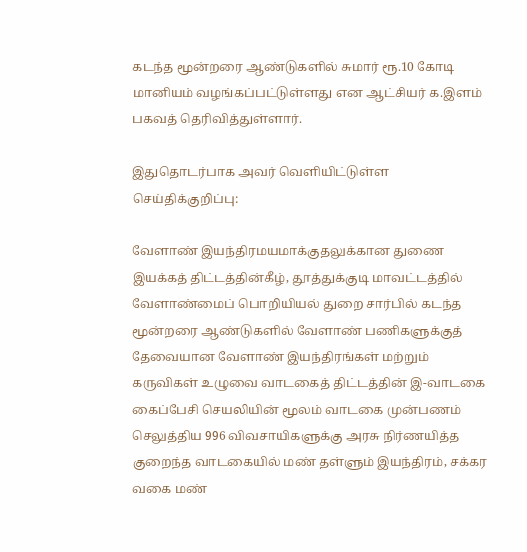கடந்த மூன்றரை ஆண்டுகளில் சுமார் ரூ.10 கோடி மானியம் வழங்கப்பட்டுள்ளது என ஆட்சியர் க.இளம் பகவத் தெரிவித்துள்ளார்.

இதுதொடர்பாக அவர் வெளியிட்டுள்ள செய்திக்குறிப்பு:

வேளாண் இயந்திரமயமாக்குதலுக்கான துணை இயக்கத் திட்டத்தின்கீழ், தூத்துக்குடி மாவட்டத்தில் வேளாண்மைப் பொறியியல் துறை சார்பில் கடந்த மூன்றரை ஆண்டுகளில் வேளாண் பணிகளுக்குத் தேவையான வேளாண் இயந்திரங்கள் மற்றும் கருவிகள் உழுவை வாடகைத் திட்டத்தின் இ-வாடகை கைப்பேசி செயலியின் மூலம் வாடகை முன்பணம் செலுத்திய 996 விவசாயிகளுக்கு அரசு நிர்ணயித்த குறைந்த வாடகையில் மண் தள்ளும் இயந்திரம், சக்கர வகை மண்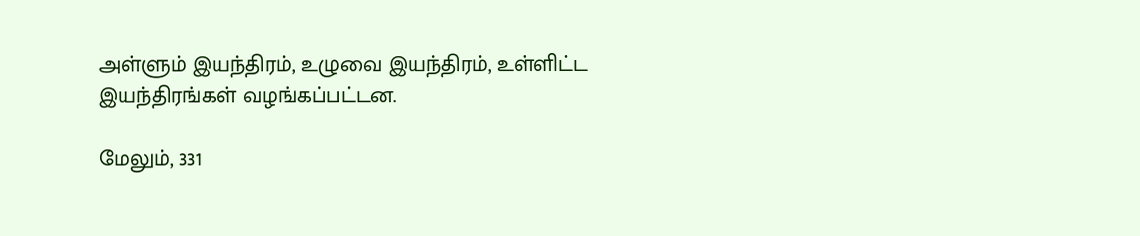அள்ளும் இயந்திரம், உழுவை இயந்திரம், உள்ளிட்ட இயந்திரங்கள் வழங்கப்பட்டன.

மேலும், 331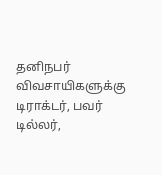தனிநபர் விவசாயிகளுக்கு டிராக்டர், பவர் டில்லர்,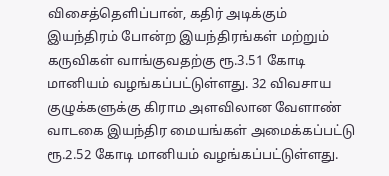விசைத்தெளிப்பான், கதிர் அடிக்கும் இயந்திரம் போன்ற இயந்திரங்கள் மற்றும் கருவிகள் வாங்குவதற்கு ரூ.3.51 கோடி மானியம் வழங்கப்பட்டுள்ளது. 32 விவசாய குழுக்களுக்கு கிராம அளவிலான வேளாண் வாடகை இயந்திர மையங்கள் அமைக்கப்பட்டு ரூ.2.52 கோடி மானியம் வழங்கப்பட்டுள்ளது.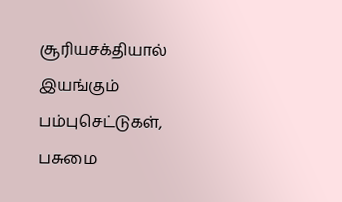சூரியசக்தியால் இயங்கும் பம்புசெட்டுகள், பசுமை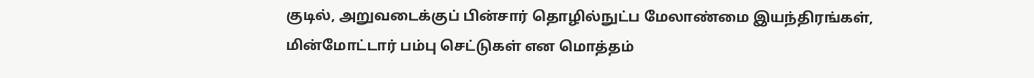குடில், அறுவடைக்குப் பின்சார் தொழில்நுட்ப மேலாண்மை இயந்திரங்கள், மின்மோட்டார் பம்பு செட்டுகள் என மொத்தம்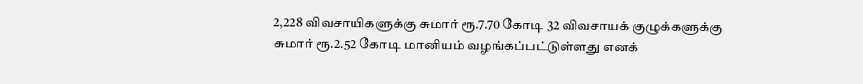2,228 விவசாயிகளுக்கு சுமார் ரூ.7.70 கோடி 32 விவசாயக் குழுக்களுக்கு சுமார் ரூ.2.52 கோடி மானியம் வழங்கப்பட்டுள்ளது எனக்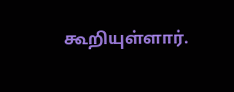கூறியுள்ளார்.